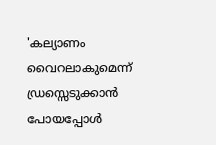'കല്യാണം വൈറലാകുമെന്ന് ഡ്രസ്സെടുക്കാൻ പോയപ്പോൾ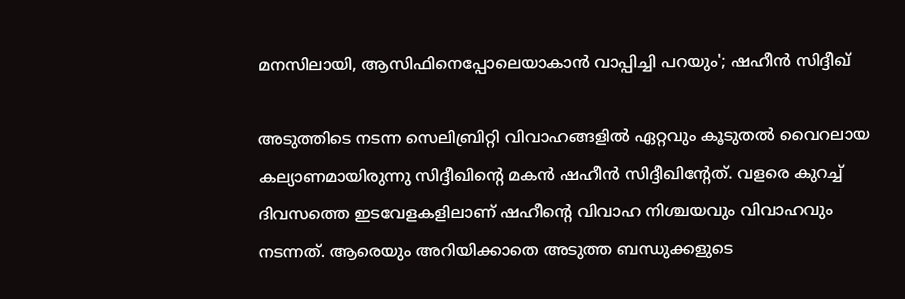മനസിലായി, ആസിഫിനെപ്പോലെയാകാൻ വാപ്പിച്ചി പറയും'; ഷഹീൻ സിദ്ദീഖ്

അടുത്തിടെ നടന്ന സെലിബ്രിറ്റി വിവാഹങ്ങളിൽ ഏറ്റവും കൂടുതൽ വൈറലായ കല്യാണമായിരുന്നു സിദ്ദീഖിന്റെ മകൻ ഷഹീൻ സിദ്ദീഖിന്റേത്. വളരെ കുറച്ച് ദിവസത്തെ ഇടവേളകളിലാണ് ഷഹീന്റെ വിവാഹ നിശ്ചയവും വിവാഹവും നടന്നത്. ആരെയും അറിയിക്കാതെ അടുത്ത ബന്ധുക്കളുടെ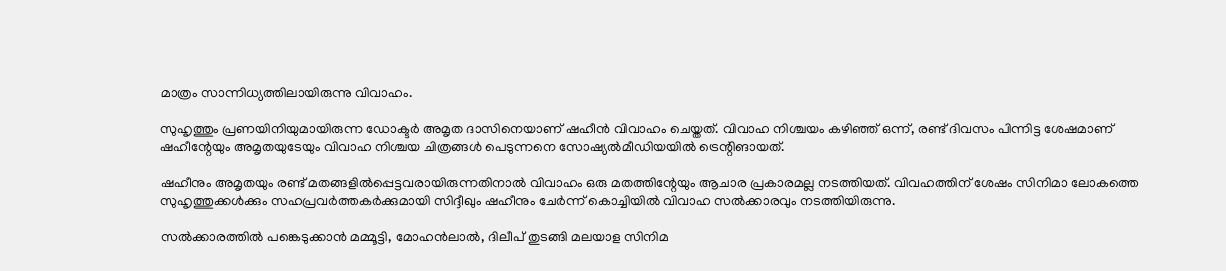മാത്രം സാന്നിധ്യത്തിലായിരുന്നു വിവാഹം.

സുഹൃത്തും പ്രണയിനിയുമായിരുന്ന ഡോക്ടർ അമൃത ദാസിനെയാണ് ഷഹീൻ വിവാഹം ചെയ്തത്. വിവാഹ നിശ്ചയം കഴി‍ഞ്ഞ് ഒന്ന്, രണ്ട് ദിവസം പിന്നിട്ട ശേഷമാണ് ഷഹീന്റേയും അമൃതയുടേയും വിവാഹ നിശ്ചയ ചിത്രങ്ങൾ പെടുന്നനെ സോഷ്യൽമീഡിയയിൽ ട്രെന്റിങായത്.

ഷഹീനും അമൃതയും രണ്ട് മതങ്ങളിൽപ്പെട്ടവരായിരുന്നതിനാൽ വിവാഹം ഒരു മതത്തിന്റേയും ആചാര പ്രകാരമല്ല നടത്തിയത്. വിവഹത്തിന് ശേഷം സിനിമാ ലോകത്തെ സുഹൃത്തുക്കൾക്കും സഹപ്രവർത്തകർക്കുമായി സിദ്ദീഖും ഷഹീനും ചേർന്ന് കൊച്ചിയിൽ വിവാഹ സൽക്കാരവും നടത്തിയിരുന്നു.

സൽക്കാരത്തിൽ പങ്കെടുക്കാൻ മമ്മൂട്ടി, മോഹൻലാൽ, ദിലീപ് തുടങ്ങി മലയാള സിനിമ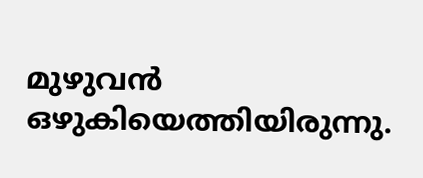മുഴുവൻ ഒഴുകിയെത്തിയിരുന്നു.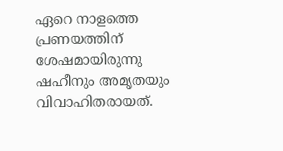ഏറെ നാളത്തെ പ്രണയത്തിന് ശേഷമായിരുന്നു ഷഹീനും അമൃതയും വിവാഹിതരായത്.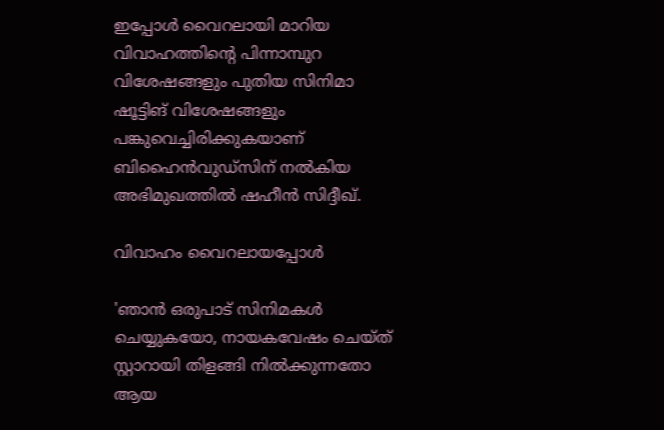ഇപ്പോൾ‌ വൈറലായി മാറിയ വിവാഹത്തിന്റെ പിന്നാമ്പുറ വിശേഷങ്ങളും പുതിയ സിനിമാ ഷൂട്ടിങ് വിശേഷങ്ങളും പങ്കുവെച്ചിരിക്കുകയാണ് ബിഹൈൻവുഡ്സിന് നൽകിയ അഭിമുഖത്തിൽ ഷഹീൻ സിദ്ദീഖ്.

വിവാഹം വൈറലായപ്പോൾ

'ഞാൻ ഒരുപാട് സിനിമകൾ ചെയ്യുകയോ, നായകവേഷം ചെയ്ത് സ്റ്റാറായി തിളങ്ങി നിൽക്കുന്നതോ ആയ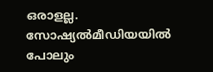ഒരാളല്ല. സോഷ്യൽമീഡിയയിൽ പോലും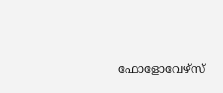ഫോളോവേഴ്സ്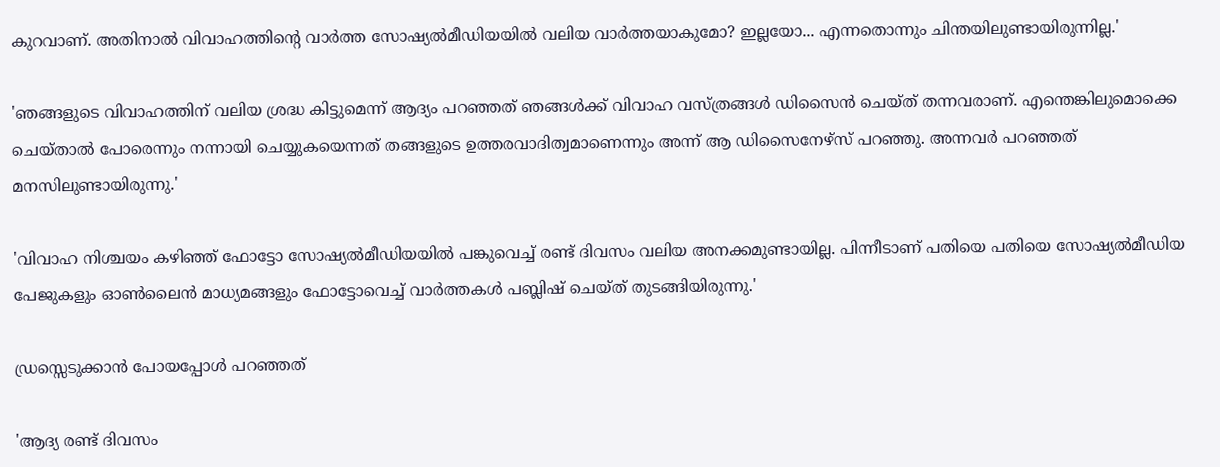കുറവാണ്. അതിനാൽ വിവാഹത്തിന്റെ വാർത്ത സോഷ്യൽമീഡിയയിൽ‌ വലിയ വാർത്തയാകുമോ? ഇല്ലയോ... എന്നതൊന്നും ചിന്തയിലുണ്ടായിരുന്നില്ല.'

'ഞങ്ങളുടെ വിവാഹത്തിന് വലിയ ശ്രദ്ധ കിട്ടുമെന്ന് ആദ്യം പറഞ്ഞത് ‍ഞങ്ങൾക്ക് വിവാഹ വസ്ത്രങ്ങൾ ഡിസൈൻ ചെയ്ത് തന്നവരാണ്. എന്തെങ്കിലുമൊക്കെ ചെയ്താൽ പോരെന്നും നന്നായി ചെയ്യുകയെന്നത് തങ്ങളുടെ ഉത്തരവാദിത്വമാണെന്നും അന്ന് ആ ഡിസൈനേഴ്സ് പറ‍ഞ്ഞു. അന്നവർ പറഞ്ഞത് മനസിലുണ്ടായിരുന്നു.'

'വിവാഹ നിശ്ചയം കഴിഞ്ഞ് ഫോട്ടോ സോഷ്യൽമീ‍ഡിയയിൽ പങ്കുവെച്ച് രണ്ട് ദിവസം വലിയ അനക്കമുണ്ടായില്ല. പിന്നീടാണ് പതിയെ പതിയെ സോഷ്യൽമീഡിയ പേജുകളും ഓൺലൈൻ മാധ്യമങ്ങളും ഫോട്ടോവെച്ച് വാർത്തകൾ പബ്ലിഷ് ചെയ്ത് തുടങ്ങിയിരുന്നു.'

ഡ്രസ്സെടുക്കാൻ പോയപ്പോൾ പറഞ്ഞത്

'ആദ്യ രണ്ട് ദിവസം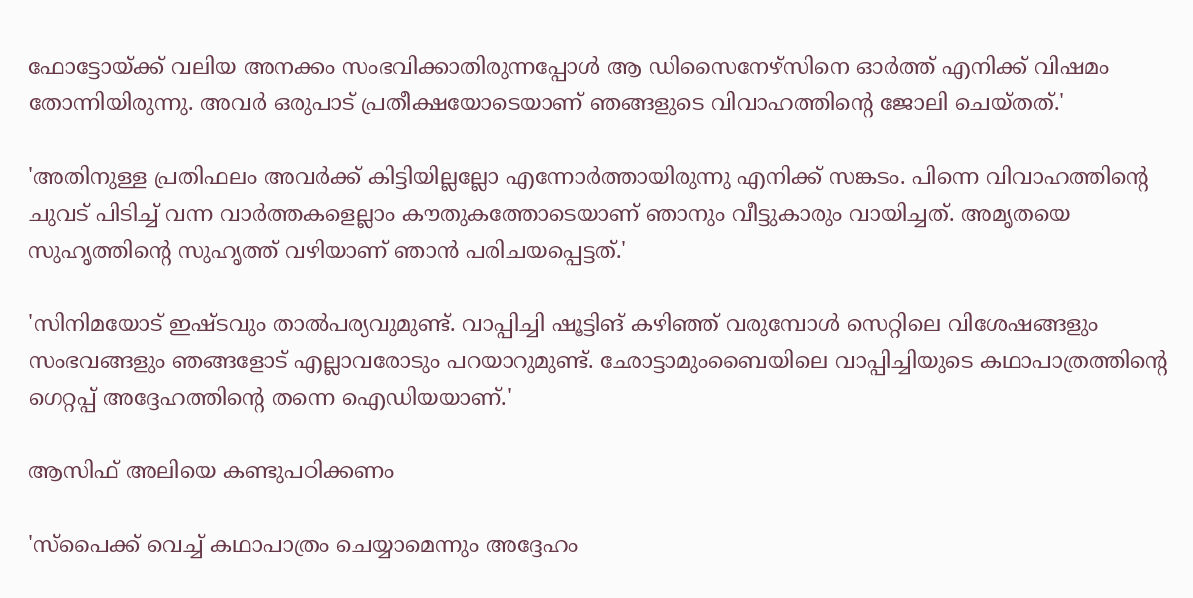ഫോട്ടോയ്ക്ക് വലിയ അനക്കം സംഭവിക്കാതിരുന്നപ്പോൾ ആ ഡിസൈനേഴ്സിനെ ഓർത്ത് എനിക്ക് വിഷമം തോന്നിയിരുന്നു. അവർ ഒരുപാട് പ്രതീക്ഷയോടെയാണ് ‍ഞങ്ങളുടെ വിവാഹത്തിന്റെ ജോലി ചെയ്തത്.'

'അതിനുള്ള പ്രതിഫലം അവർക്ക് കിട്ടിയില്ലല്ലോ എന്നോർത്തായിരുന്നു എനിക്ക് സങ്കടം. പിന്നെ വിവാഹത്തിന്റെ ചുവട് പിടിച്ച് വന്ന വാർ‌ത്തകളെല്ലാം കൗതുകത്തോടെയാണ് ഞാനും വീട്ടുകാരും വായിച്ചത്. അമൃതയെ സുഹൃത്തിന്റെ സുഹൃത്ത് വഴിയാണ് ഞാൻ പരിചയപ്പെട്ടത്.'

'സിനിമയോട് ഇഷ്ടവും താൽപര്യവുമുണ്ട്. വാപ്പിച്ചി ഷൂട്ടിങ് കഴിഞ്ഞ് വരുമ്പോൾ സെറ്റിലെ വിശേഷങ്ങളും സംഭവങ്ങളും ഞങ്ങളോട് എല്ലാവരോടും പറയാറുമുണ്ട്. ഛോട്ടാമുംബൈയിലെ വാപ്പിച്ചിയുടെ കഥാപാത്രത്തിന്റെ ഗെറ്റപ്പ് അദ്ദേഹത്തിന്റെ തന്നെ ഐഡിയയാണ്.'

ആസിഫ് അലിയെ കണ്ടുപഠിക്കണം

'സ്പൈക്ക് വെച്ച് കഥാപാത്രം ചെയ്യാമെന്നും അദ്ദേഹം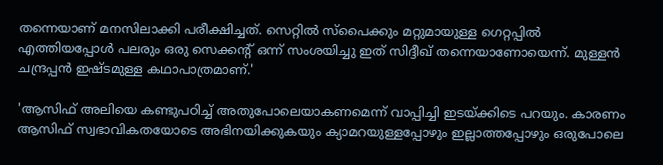തന്നെയാണ് മനസിലാക്കി പരീക്ഷിച്ചത്. സെറ്റിൽ സ്പൈക്കും മറ്റുമായുള്ള ഗെറ്റപ്പിൽ എത്തിയപ്പോൾ പലരും ഒരു സെക്കന്റ് ഒന്ന് സംശയിച്ചു ഇത് സിദ്ദീഖ് തന്നെയാണോയെന്ന്. മുള്ളൻ ചന്ദ്രപ്പൻ ഇഷ്ടമുള്ള കഥാപാത്രമാണ്.'

'ആസിഫ് അലിയെ കണ്ടുപഠിച്ച് അതുപോലെയാകണമെന്ന് വാപ്പിച്ചി ഇടയ്ക്കിടെ പറയും. കാരണം ആസിഫ് സ്വഭാവികതയോടെ അഭിനയിക്കുകയും ക്യാമറയുള്ളപ്പോഴും ഇല്ലാത്തപ്പോഴും ഒരുപോലെ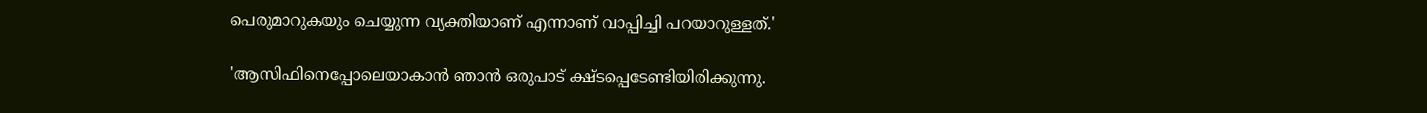പെരുമാറുകയും ചെയ്യുന്ന വ്യക്തിയാണ് എന്നാണ് വാപ്പിച്ചി പറയാറുള്ളത്.'

'ആസിഫിനെപ്പോലെയാകാൻ ‍ഞാൻ ഒരുപാട് ക്ഷ്ടപ്പെടേണ്ടിയിരിക്കുന്നു.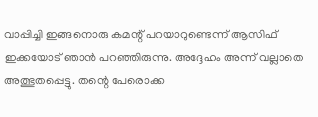വാപ്പിച്ചി ഇങ്ങനൊരു കമന്റ് പറയാറുണ്ടെന്ന് ആസിഫ് ഇക്കയോട് ഞാൻ പറഞ്ഞിരുന്നു. അദ്ദേഹം അന്ന് വല്ലാതെ അത്ഭുതപ്പെട്ടു. തന്റെ പേരൊക്ക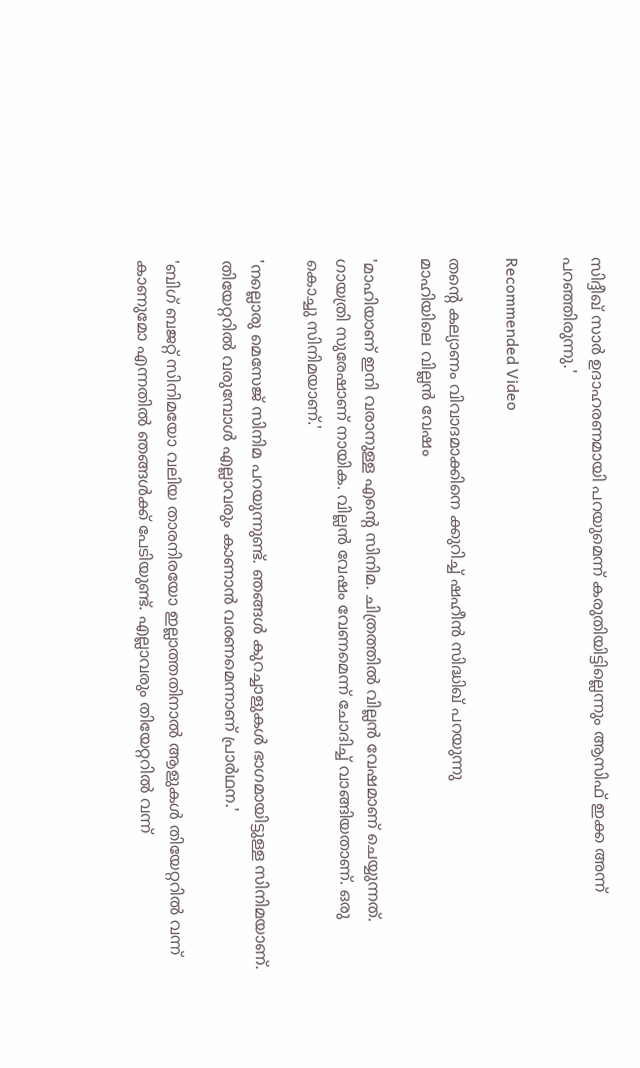സിദ്ദീഖ് സാർ ഉദാഹരണമായി പറയുമെന്ന് കരുതിയിട്ടില്ലെന്നും ആസിഫ് ഇക്ക അന്ന് പറഞ്ഞിരുന്നു.'

Recommended Video

തന്റെ കല്യാണം വിവാദമാക്കിനെ ക്കുറിച്ച് ഷഹീൻ സിദ്ധിഖ് പറയുന്നു
മാഹിയിലെ വില്ലൻ വേഷം

'മാഹിയാണ് ഇനി വരാനുള്ള എന്റെ സിനിമ. ചിത്രത്തിൽ വില്ലൻ വേഷമാണ് ചെയ്യുന്നത്. ഗായത്രി സുരേഷാണ് നായിക. വില്ലൻ വേഷം വേണമെന്ന് ചോദിച്ച് വാങ്ങിയതാണ്. ഒരു കൊച്ചു സിനിമയാണ്.'

'നല്ലൊരു മെസേജ് സിനിമ പറയുന്നുണ്ട്. ഞങ്ങൾ കുറച്ചാളുകൾ ഭാഗമായിട്ടുള്ള സിനിമയാണ്. തിയേറ്ററിൽ വരുമ്പോൾ എല്ലാവരും കാണാൻ വരണമെന്നാണ് പ്രാർഥന.'

'ബിഗ് ബജറ്റ് സിനിമയോ വലിയ താരനിരയോ ഇല്ലാത്തതിനാൽ ആളുകൾ തിയേറ്ററിൽ വന്ന് കാണുമോ എന്നതിൽ ഞങ്ങൾക്ക് പേടിയുണ്ട്. എല്ലാവരും തിയേറ്ററിൽ വന്ന്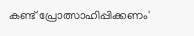കണ്ട് പ്രോത്സാഹിപ്പിക്കണം'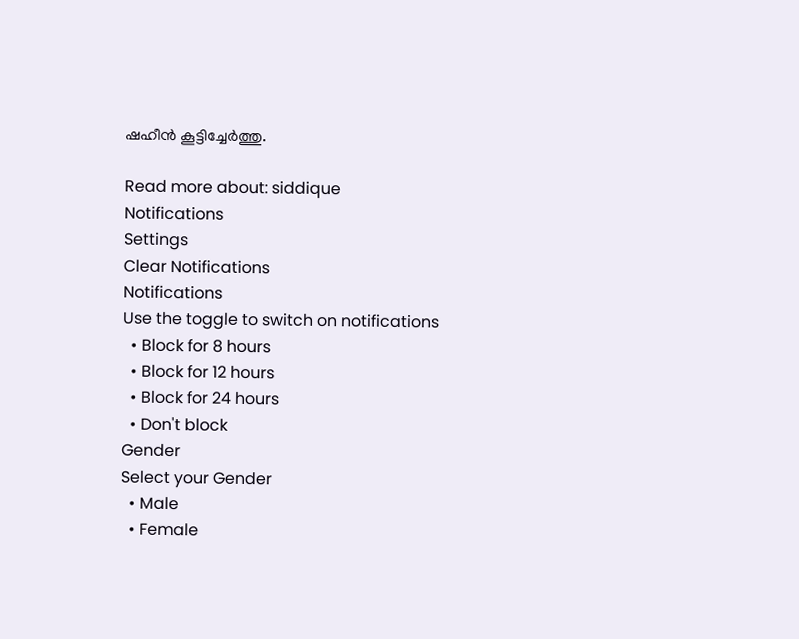ഷഹീൻ കൂട്ടിച്ചേർത്തു.

Read more about: siddique
Notifications
Settings
Clear Notifications
Notifications
Use the toggle to switch on notifications
  • Block for 8 hours
  • Block for 12 hours
  • Block for 24 hours
  • Don't block
Gender
Select your Gender
  • Male
  • Female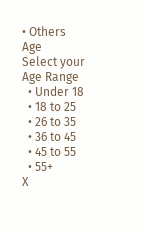• Others
Age
Select your Age Range
  • Under 18
  • 18 to 25
  • 26 to 35
  • 36 to 45
  • 45 to 55
  • 55+
X